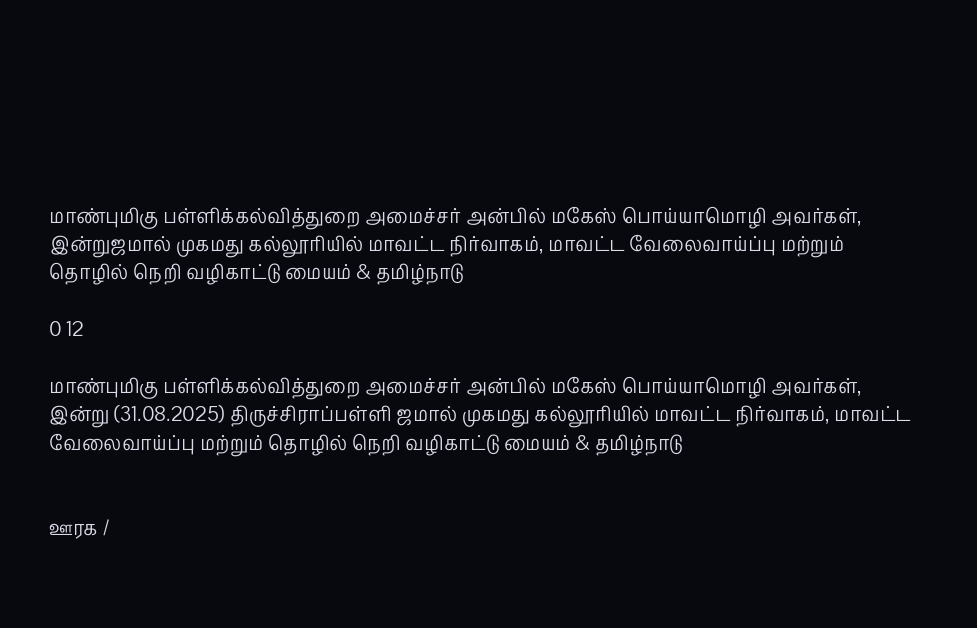மாண்புமிகு பள்ளிக்கல்வித்துறை அமைச்சர் அன்பில் மகேஸ் பொய்யாமொழி அவர்கள், இன்றுஜமால் முகமது கல்லூரியில் மாவட்ட நிர்வாகம், மாவட்ட வேலைவாய்ப்பு மற்றும் தொழில் நெறி வழிகாட்டு மையம் & தமிழ்நாடு

0 12

மாண்புமிகு பள்ளிக்கல்வித்துறை அமைச்சர் அன்பில் மகேஸ் பொய்யாமொழி அவர்கள், இன்று (31.08.2025) திருச்சிராப்பள்ளி ஜமால் முகமது கல்லூரியில் மாவட்ட நிர்வாகம், மாவட்ட வேலைவாய்ப்பு மற்றும் தொழில் நெறி வழிகாட்டு மையம் & தமிழ்நாடு


ஊரக /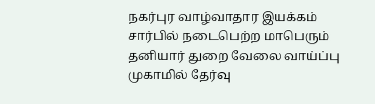நகர்புர வாழ்வாதார இயக்கம் சார்பில் நடைபெற்ற மாபெரும் தனியார் துறை வேலை வாய்ப்பு முகாமில் தேர்வு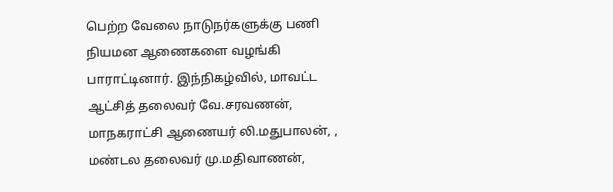பெற்ற வேலை நாடுநர்களுக்கு பணி நியமன ஆணைகளை வழங்கி பாராட்டினார். இந்நிகழ்வில், மாவட்ட ஆட்சித் தலைவர் வே.சரவணன், மாநகராட்சி ஆணையர் லி.மதுபாலன், , மண்டல தலைவர் மு.மதிவாணன்,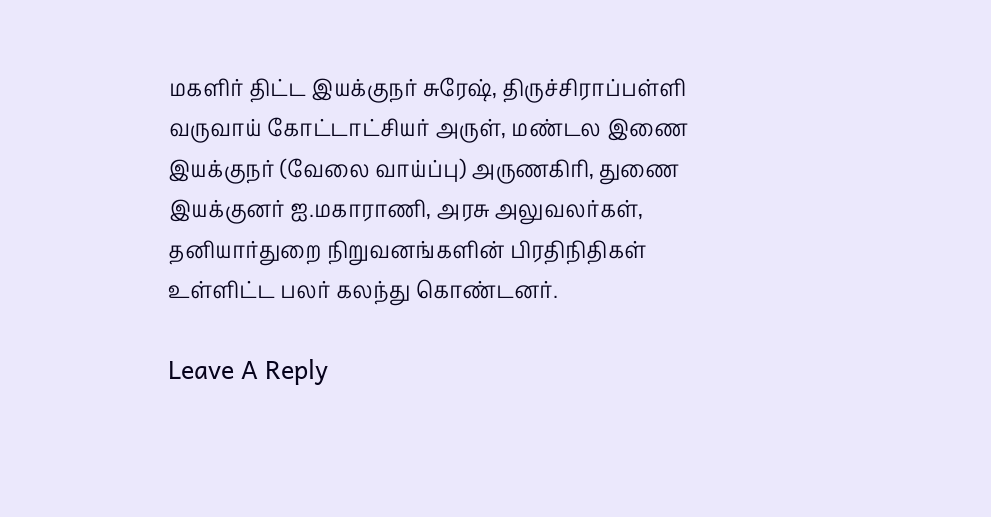மகளிர் திட்ட இயக்குநர் சுரேஷ், திருச்சிராப்பள்ளி வருவாய் கோட்டாட்சியர் அருள், மண்டல இணை இயக்குநர் (வேலை வாய்ப்பு) அருணகிரி, துணை இயக்குனர் ஐ.மகாராணி, அரசு அலுவலர்கள், தனியார்துறை நிறுவனங்களின் பிரதிநிதிகள் உள்ளிட்ட பலர் கலந்து கொண்டனர்.

Leave A Reply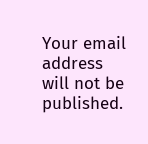Your email address will not be published.